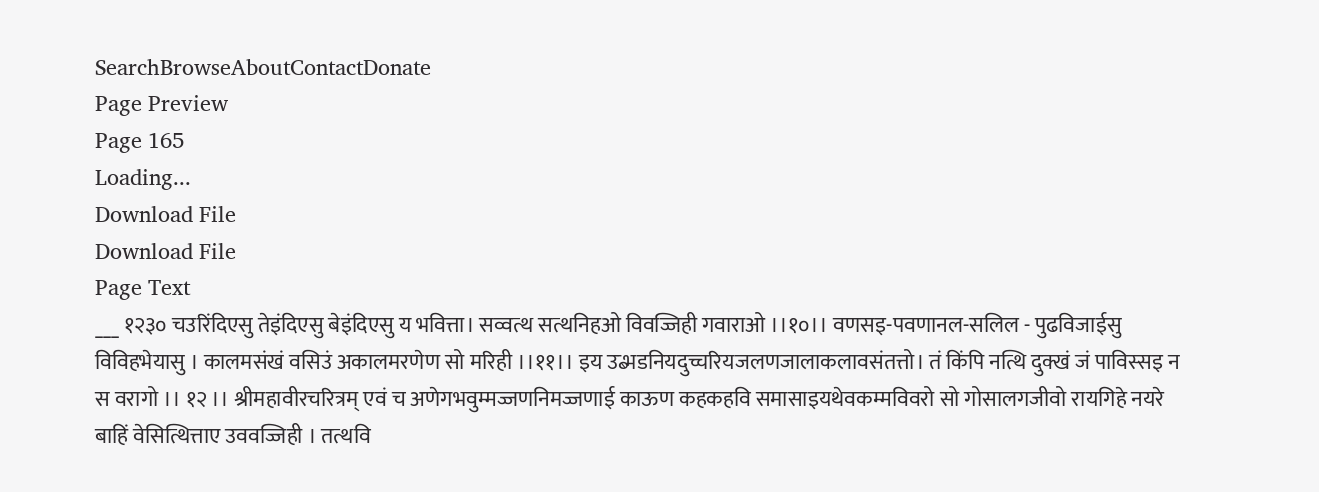SearchBrowseAboutContactDonate
Page Preview
Page 165
Loading...
Download File
Download File
Page Text
___ १२३० चउरिंदिएसु तेइंदिएसु बेइंदिएसु य भवित्ता। सव्वत्थ सत्थनिहओ विवज्जिही गवाराओ ।।१०।। वणसइ-पवणानल-सलिल - पुढविजाईसु विविहभेयासु । कालमसंखं वसिउं अकालमरणेण सो मरिही ।।११।। इय उब्भडनियदुच्चरियजलणजालाकलावसंतत्तो। तं किंपि नत्थि दुक्खं जं पाविस्सइ न स वरागो ।। १२ ।। श्रीमहावीरचरित्रम् एवं च अणेगभवुम्मज्जणनिमज्जणाई काऊण कहकहवि समासाइयथेवकम्मविवरो सो गोसालगजीवो रायगिहे नयरे बाहिं वेसित्थित्ताए उववज्जिही । तत्थवि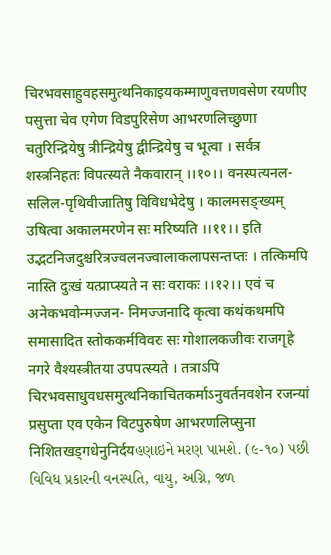चिरभवसाहुवहसमुत्थनिकाइयकम्माणुवत्तणवसेण रयणीए पसुत्ता चेव एगेण विडपुरिसेण आभरणलिच्छुणा चतुरिन्द्रियेषु त्रीन्द्रियेषु द्वीन्द्रियेषु च भूत्वा । सर्वत्र शस्त्रनिहतः विपत्स्यते नैकवारान् ।।१०।। वनस्पत्यनल-सलिल-पृथिवीजातिषु विविधभेदेषु । कालमसङ्ख्यम् उषित्वा अकालमरणेन सः मरिष्यति ।।११।। इति उद्भटनिजदुश्चरित्रज्वलनज्वालाकलापसन्तप्तः । तत्किमपि नास्ति दुःखं यत्प्राप्स्यते न सः वराकः ।।१२।। एवं च अनेकभवोन्मज्जन- निमज्जनादि कृत्वा कथंकथमपि समासादित स्तोककर्मविवरः सः गोशालकजीवः राजगृहे नगरे वैश्यस्त्रीतया उपपत्स्यते । तत्राऽपि चिरभवसाधुवधसमुत्थनिकाचितकर्माऽनुवर्तनवशेन रजन्यां प्रसुप्ता एव एकेन विटपुरुषेण आभरणलिप्सुना निशितखड्गधेनुनिर्दयહણાઇને મરણ પામશે. (૯-૧૦) પછી વિવિધ પ્રકારની વનસ્પતિ, વાયુ, અગ્નિ, જળ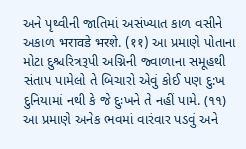અને પૃથ્વીની જાતિમાં અસંખ્યાત કાળ વસીને અકાળ भरावडे भरशे. (११) આ પ્રમાણે પોતાના મોટા દુશ્ચરિત્રરૂપી અગ્નિની જ્વાળાના સમૂહથી સંતાપ પામેલો તે બિચારો એવું કોઈ પણ દુ:ખ દુનિયામાં નથી કે જે દુઃખને તે નહીં પામે. (૧૧) આ પ્રમાણે અનેક ભવમાં વારંવાર પડવું અને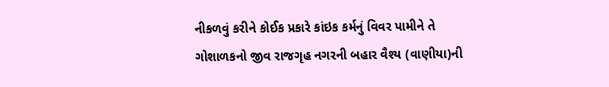નીકળવું કરીને કોઈક પ્રકારે કાંઇક કર્મનું વિવર પામીને તે ગોશાળકનો જીવ રાજગૃહ નગરની બહાર વૈશ્ય (વાણીયા)ની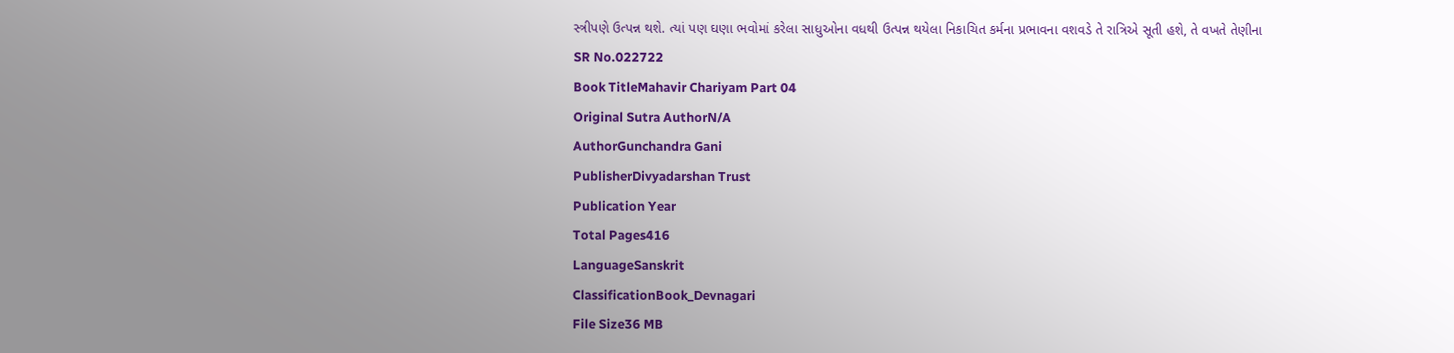સ્ત્રીપણે ઉત્પન્ન થશે. ત્યાં પણ ઘણા ભવોમાં કરેલા સાધુઓના વધથી ઉત્પન્ન થયેલા નિકાચિત કર્મના પ્રભાવના વશવડે તે રાત્રિએ સૂતી હશે, તે વખતે તેણીના
SR No.022722
Book TitleMahavir Chariyam Part 04
Original Sutra AuthorN/A
AuthorGunchandra Gani
PublisherDivyadarshan Trust
Publication Year
Total Pages416
LanguageSanskrit
ClassificationBook_Devnagari
File Size36 MB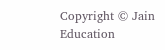Copyright © Jain Education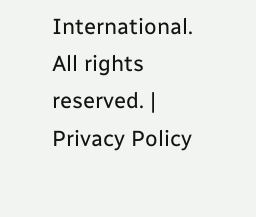International. All rights reserved. | Privacy Policy